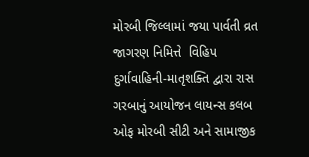મોરબી જિલ્લામાં જયા પાર્વતી વ્રત જાગરણ નિમિત્તે  વિહિપ દુર્ગાવાહિની-માતૃશક્તિ દ્વારા રાસ ગરબાનું આયોજન લાયન્સ કલબ ઓફ મોરબી સીટી અને સામાજીક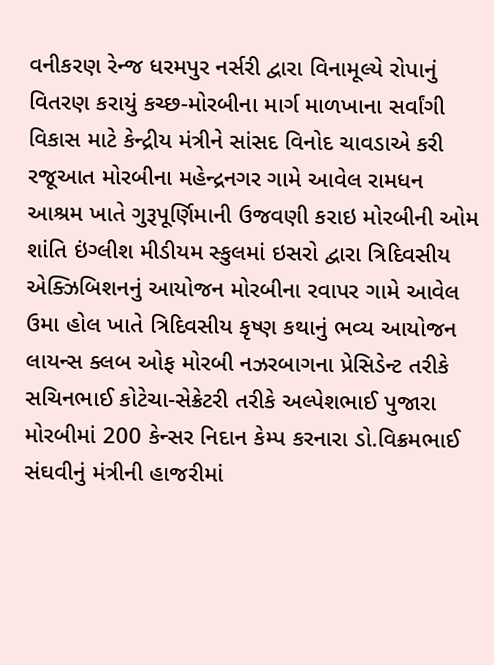વનીકરણ રેન્જ ધરમપુર નર્સરી દ્વારા વિનામૂલ્યે રોપાનું વિતરણ કરાયું કચ્છ-મોરબીના માર્ગ માળખાના સર્વાંગી વિકાસ માટે કેન્દ્રીય મંત્રીને સાંસદ વિનોદ ચાવડાએ કરી રજૂઆત મોરબીના મહેન્દ્રનગર ગામે આવેલ રામધન આશ્રમ ખાતે ગુરૂપૂર્ણિમાની ઉજવણી કરાઇ મોરબીની ઓમ શાંતિ ઇંગ્લીશ મીડીયમ સ્કુલમાં ઇસરો દ્વારા ત્રિદિવસીય એક્ઝિબિશનનું આયોજન મોરબીના રવાપર ગામે આવેલ ઉમા હોલ ખાતે ત્રિદિવસીય કૃષ્ણ કથાનું ભવ્ય આયોજન લાયન્સ ક્લબ ઓફ મોરબી નઝરબાગના પ્રેસિડેન્ટ તરીકે સચિનભાઈ કોટેચા-સેક્રેટરી તરીકે અલ્પેશભાઈ પુજારા મોરબીમાં 200 કેન્સર નિદાન કેમ્પ કરનારા ડો.વિક્રમભાઈ સંઘવીનું મંત્રીની હાજરીમાં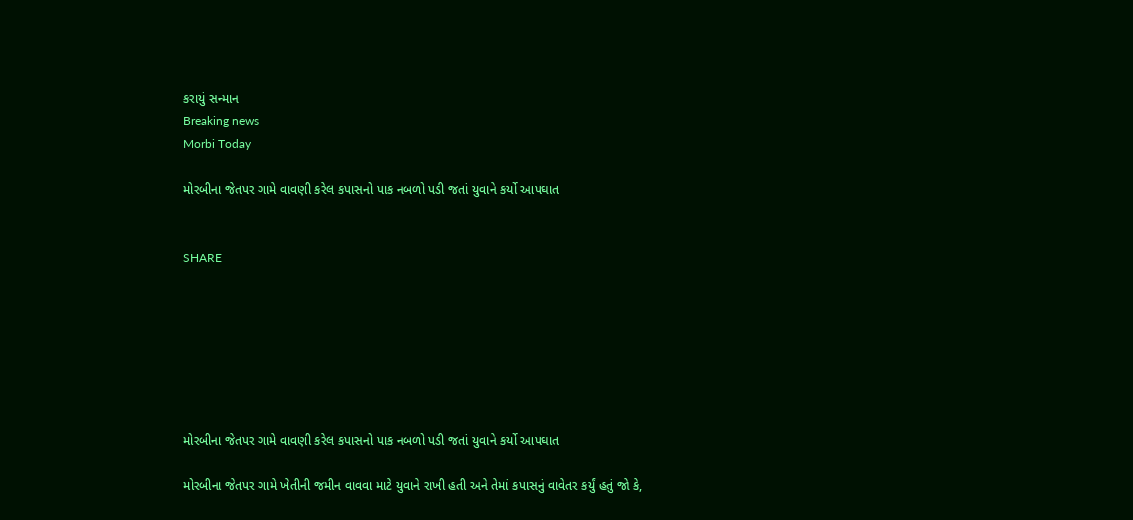કરાયું સન્માન
Breaking news
Morbi Today

મોરબીના જેતપર ગામે વાવણી કરેલ કપાસનો પાક નબળો પડી જતાં યુવાને કર્યો આપઘાત


SHARE







મોરબીના જેતપર ગામે વાવણી કરેલ કપાસનો પાક નબળો પડી જતાં યુવાને કર્યો આપઘાત

મોરબીના જેતપર ગામે ખેતીની જમીન વાવવા માટે યુવાને રાખી હતી અને તેમાં કપાસનું વાવેતર કર્યું હતું જો કે,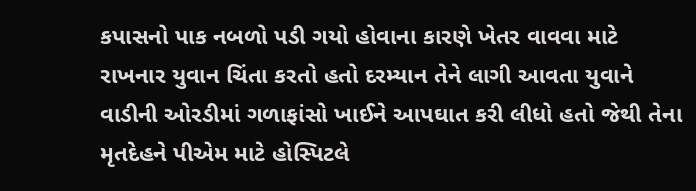કપાસનો પાક નબળો પડી ગયો હોવાના કારણે ખેતર વાવવા માટે રાખનાર યુવાન ચિંતા કરતો હતો દરમ્યાન તેને લાગી આવતા યુવાને વાડીની ઓરડીમાં ગળાફાંસો ખાઈને આપઘાત કરી લીધો હતો જેથી તેના મૃતદેહને પીએમ માટે હોસ્પિટલે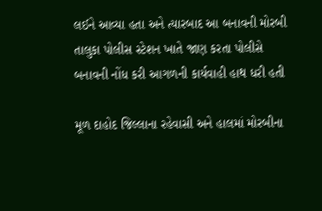લઈને આવ્યા હતા અને ત્યારબાદ આ બનાવની મોરબી તાલુકા પોલીસ સ્ટેશન ખાતે જાણ કરતા પોલીસે બનાવની નોંધ કરી આગળની કાર્યવાહી હાથ ધરી હતી

મૂળ દાહોદ જિલ્લાના રહેવાસી અને હાલમાં મોરબીના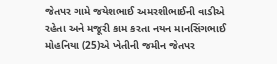જેતપર ગામે જયેશભાઈ અમરશીભાઈની વાડીએ રહેતા અને મજૂરી કામ કરતા નયન માનસિંગભાઈ મોહનિયા (25)એ ખેતીની જમીન જેતપર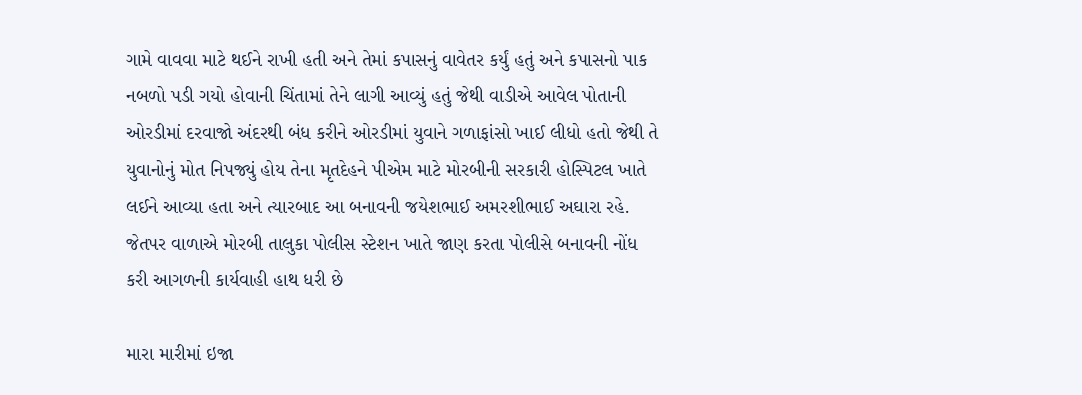ગામે વાવવા માટે થઈને રાખી હતી અને તેમાં કપાસનું વાવેતર કર્યું હતું અને કપાસનો પાક નબળો પડી ગયો હોવાની ચિંતામાં તેને લાગી આવ્યું હતું જેથી વાડીએ આવેલ પોતાની ઓરડીમાં દરવાજો અંદરથી બંધ કરીને ઓરડીમાં યુવાને ગળાફાંસો ખાઈ લીધો હતો જેથી તે યુવાનોનું મોત નિપજ્યું હોય તેના મૃતદેહને પીએમ માટે મોરબીની સરકારી હોસ્પિટલ ખાતે લઈને આવ્યા હતા અને ત્યારબાદ આ બનાવની જયેશભાઈ અમરશીભાઈ અઘારા રહે. જેતપર વાળાએ મોરબી તાલુકા પોલીસ સ્ટેશન ખાતે જાણ કરતા પોલીસે બનાવની નોંધ કરી આગળની કાર્યવાહી હાથ ધરી છે

મારા મારીમાં ઇજા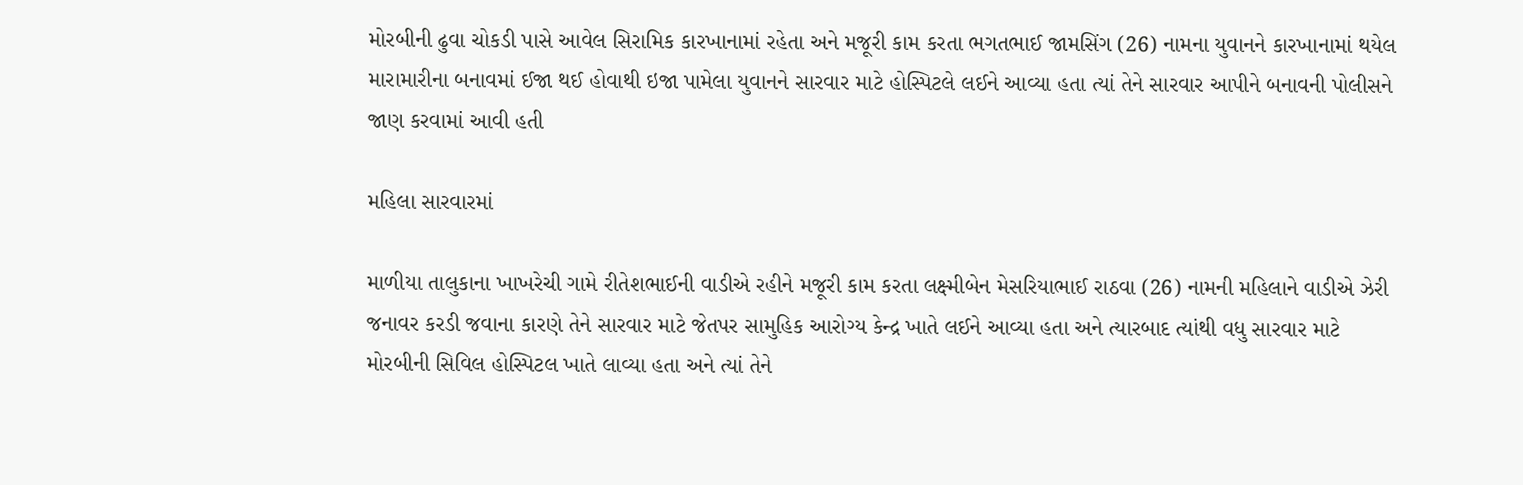મોરબીની ઢુવા ચોકડી પાસે આવેલ સિરામિક કારખાનામાં રહેતા અને મજૂરી કામ કરતા ભગતભાઈ જામસિંગ (26) નામના યુવાનને કારખાનામાં થયેલ મારામારીના બનાવમાં ઈજા થઈ હોવાથી ઇજા પામેલા યુવાનને સારવાર માટે હોસ્પિટલે લઈને આવ્યા હતા ત્યાં તેને સારવાર આપીને બનાવની પોલીસને જાણ કરવામાં આવી હતી

મહિલા સારવારમાં

માળીયા તાલુકાના ખાખરેચી ગામે રીતેશભાઈની વાડીએ રહીને મજૂરી કામ કરતા લક્ષ્મીબેન મેસરિયાભાઈ રાઠવા (26) નામની મહિલાને વાડીએ ઝેરી જનાવર કરડી જવાના કારણે તેને સારવાર માટે જેતપર સામુહિક આરોગ્ય કેન્દ્ર ખાતે લઈને આવ્યા હતા અને ત્યારબાદ ત્યાંથી વધુ સારવાર માટે મોરબીની સિવિલ હોસ્પિટલ ખાતે લાવ્યા હતા અને ત્યાં તેને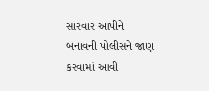સારવાર આપીને બનાવની પોલીસને જાણ કરવામાં આવી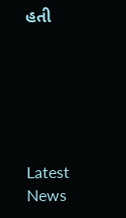હતી






Latest News